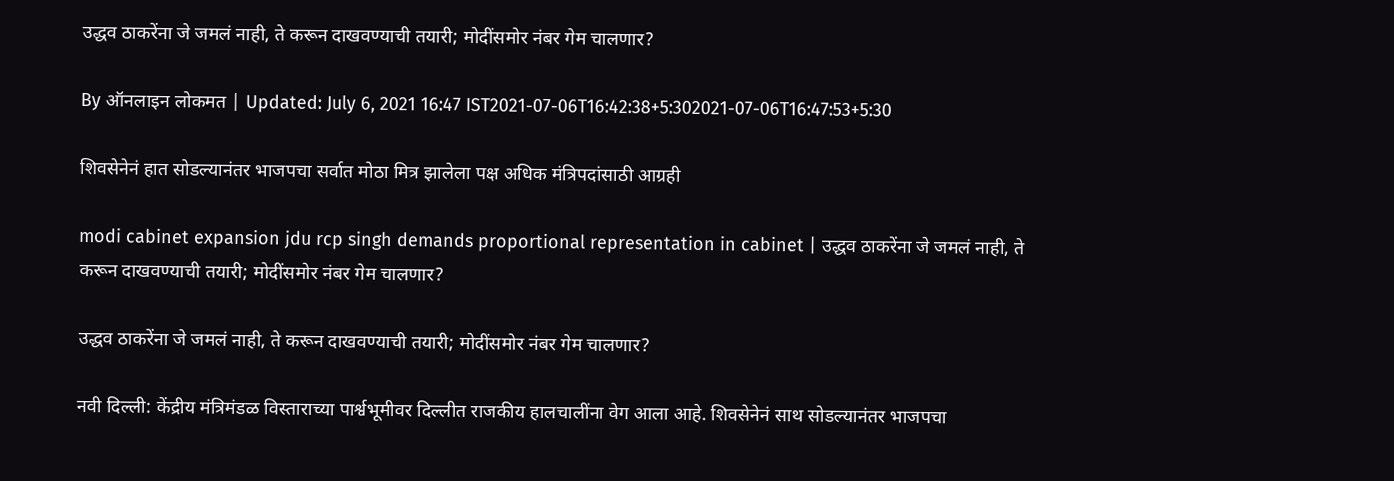उद्धव ठाकरेंना जे जमलं नाही, ते करून दाखवण्याची तयारी; मोदींसमोर नंबर गेम चालणार?

By ऑनलाइन लोकमत | Updated: July 6, 2021 16:47 IST2021-07-06T16:42:38+5:302021-07-06T16:47:53+5:30

शिवसेनेनं हात सोडल्यानंतर भाजपचा सर्वात मोठा मित्र झालेला पक्ष अधिक मंत्रिपदांसाठी आग्रही

modi cabinet expansion jdu rcp singh demands proportional representation in cabinet | उद्धव ठाकरेंना जे जमलं नाही, ते करून दाखवण्याची तयारी; मोदींसमोर नंबर गेम चालणार?

उद्धव ठाकरेंना जे जमलं नाही, ते करून दाखवण्याची तयारी; मोदींसमोर नंबर गेम चालणार?

नवी दिल्ली: केंद्रीय मंत्रिमंडळ विस्ताराच्या पार्श्वभूमीवर दिल्लीत राजकीय हालचालींना वेग आला आहे. शिवसेनेनं साथ सोडल्यानंतर भाजपचा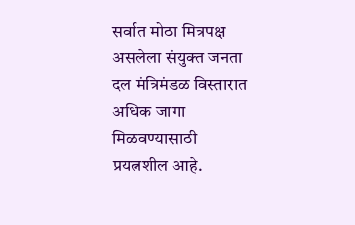सर्वात मोठा मित्रपक्ष असलेला संयुक्त जनता दल मंत्रिमंडळ विस्तारात अधिक जागा मिळवण्यासाठी प्रयत्नशील आहे.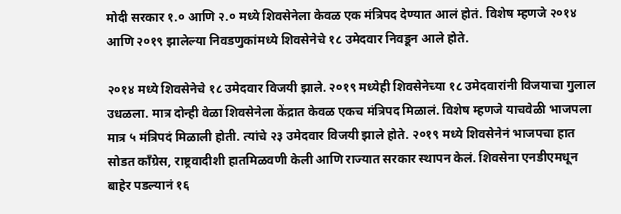मोदी सरकार १.० आणि २.० मध्ये शिवसेनेला केवळ एक मंत्रिपद देण्यात आलं होतं. विशेष म्हणजे २०१४ आणि २०१९ झालेल्या निवडणुकांमध्ये शिवसेनेचे १८ उमेदवार निवडून आले होते.

२०१४ मध्ये शिवसेनेचे १८ उमेदवार विजयी झाले. २०१९ मध्येही शिवसेनेच्या १८ उमेदवारांनी विजयाचा गुलाल उधळला. मात्र दोन्ही वेळा शिवसेनेला केंद्रात केवळ एकच मंत्रिपद मिळालं. विशेष म्हणजे याचवेळी भाजपला मात्र ५ मंत्रिपदं मिळाली होती. त्यांचे २३ उमेदवार विजयी झाले होते. २०१९ मध्ये शिवसेनेनं भाजपचा हात सोडत काँग्रेस, राष्ट्रवादीशी हातमिळवणी केली आणि राज्यात सरकार स्थापन केलं. शिवसेना एनडीएमधून बाहेर पडल्यानं १६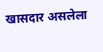खासदार असलेला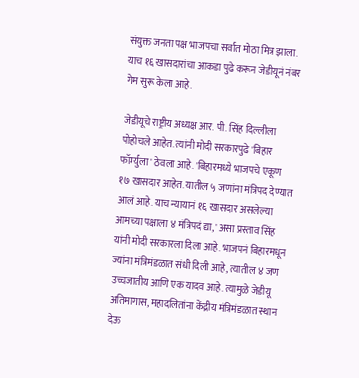संयुक्त जनता पक्ष भाजपचा सर्वात मोठा मित्र झाला. याच १६ खासदारांचा आकडा पुढे करून जेडीयूनं नंबर गेम सुरू केला आहे.

जेडीयूचे राष्ट्रीय अध्यक्ष आर. पी. सिंह दिल्लीला पोहोचले आहेत. त्यांनी मोदी सरकारपुढे 'बिहार फॉर्म्युला' ठेवला आहे. 'बिहारमध्ये भाजपचे एकूण १७ खासदार आहेत. यातील ५ जणांना मंत्रिपद देण्यात आलं आहे. याच न्यायानं १६ खासदार असलेल्या आमच्या पक्षाला ४ मंत्रिपदं द्या,' असा प्रस्ताव सिंह यांनी मोदी सरकारला दिला आहे. भाजपनं बिहारमधून ज्यांना मंत्रिमंडळात संधी दिली आहे, त्यातील ४ जण उच्चजातीय आणि एक यादव आहे. त्यामुळे जेडीयू अतिमागास, महादलितांना केंद्रीय मंत्रिमंडळात स्थान देऊ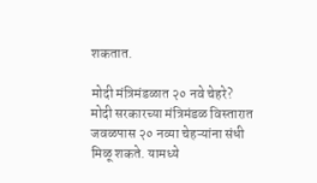शकतात.

मोदी मंत्रिमंडळात २० नवे चेहरे?
मोदी सरकारच्या मंत्रिमंडळ विस्तारात जवळपास २० नव्या चेहऱ्यांना संधी मिळू शकते. यामध्ये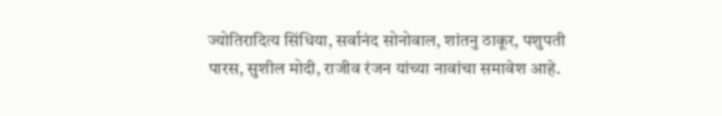ज्योतिरादित्य सिंधिया, सर्वानंद सोनोवाल, शांतनु ठाकूर, पशुपती पारस, सुशील मोदी, राजीव रंजन यांच्या नावांचा समावेश आहे.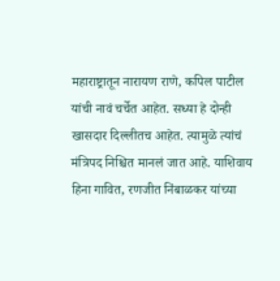महाराष्ट्रातून नारायण राणे, कपिल पाटील यांची नावं चर्चेत आहेत. सध्या हे दोन्ही खासदार दिल्लीतच आहेत. त्यामुळे त्यांचं मंत्रिपद निश्चित मानलं जात आहे. याशिवाय हिना गावित, रणजीत निंबाळकर यांच्या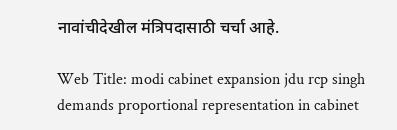नावांचीदेखील मंत्रिपदासाठी चर्चा आहे.

Web Title: modi cabinet expansion jdu rcp singh demands proportional representation in cabinet